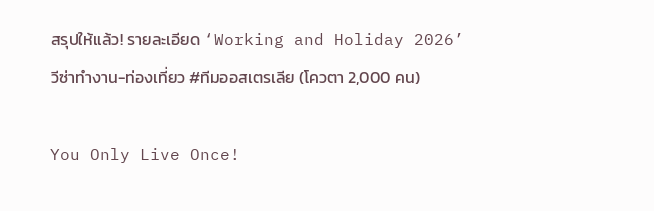สรุปให้แล้ว! รายละเอียด ‘Working and Holiday 2026’ วีซ่าทำงาน-ท่องเที่ยว #ทีมออสเตรเลีย (โควตา 2,000 คน)

You Only Live Once!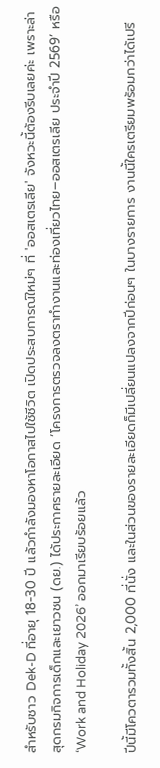สำหรับชาว Dek-D ที่อายุ 18-30 ปี แล้วกำลังมองหาโอกาสไปใช้ชีวิต เปิดประสบการณ์ใหม่ๆ ที่ 'ออสเตรเลีย' จังหวะนี้ต้องรีบเลยค่ะ เพราะล่าสุดกรมกิจการเด็กและเยาวชน (ดย.) ได้ประกาศรายละเอียด ‘โครงการตรวจลงตราทำงานและท่องเที่ยวไทย–ออสเตรเลีย ประจำปี 2569’ หรือ ‘Work and Holiday 2026’ ออกมาเรียบร้อยแล้ว

ปีนี้มีโควตารวมทั้งสิ้น 2,000 ที่นั่ง และในส่วนของรายละเอียดก็มีเปลี่ยนแปลงจากปีก่อนๆ ในบางรายการ งานนี้ใครเตรียมพร้อมกว่าได้เปรี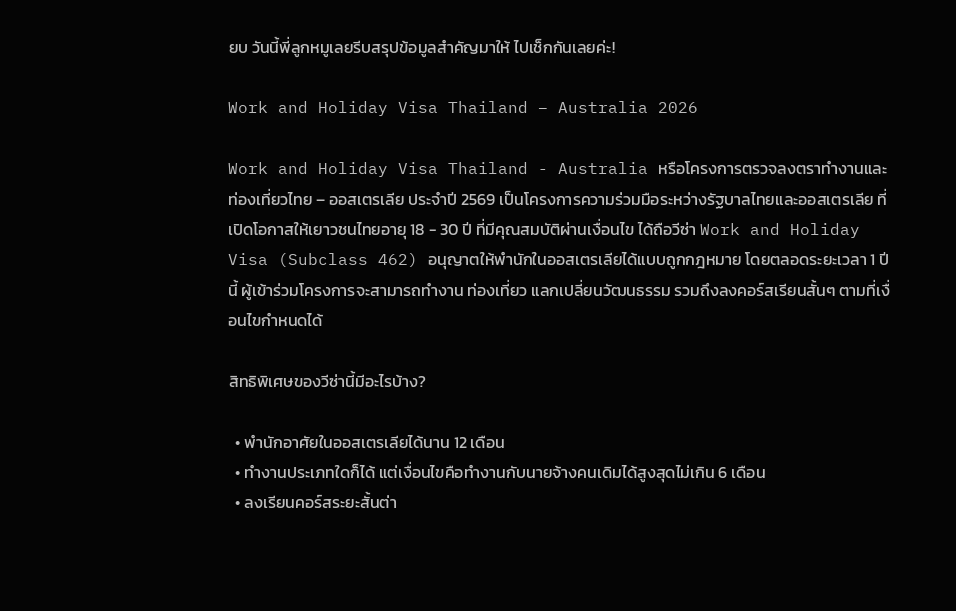ยบ วันนี้พี่ลูกหมูเลยรีบสรุปข้อมูลสำคัญมาให้ ไปเช็กกันเลยค่ะ!

Work and Holiday Visa Thailand – Australia 2026

Work and Holiday Visa Thailand - Australia หรือโครงการตรวจลงตราทำงานและท่องเที่ยวไทย – ออสเตรเลีย ประจำปี 2569 เป็นโครงการความร่วมมือระหว่างรัฐบาลไทยและออสเตรเลีย ที่เปิดโอกาสให้เยาวชนไทยอายุ 18 - 30 ปี ที่มีคุณสมบัติผ่านเงื่อนไข ได้ถือวีซ่า Work and Holiday Visa (Subclass 462) อนุญาตให้พำนักในออสเตรเลียได้แบบถูกกฎหมาย โดยตลอดระยะเวลา 1 ปีนี้ ผู้เข้าร่วมโครงการจะสามารถทำงาน ท่องเที่ยว แลกเปลี่ยนวัฒนธรรม รวมถึงลงคอร์สเรียนสั้นๆ ตามที่เงื่อนไขกำหนดได้

สิทธิพิเศษของวีซ่านี้มีอะไรบ้าง?

  • พำนักอาศัยในออสเตรเลียได้นาน 12 เดือน
  • ทำงานประเภทใดก็ได้ แต่เงื่อนไขคือทำงานกับนายจ้างคนเดิมได้สูงสุดไม่เกิน 6 เดือน
  • ลงเรียนคอร์สระยะสั้นต่า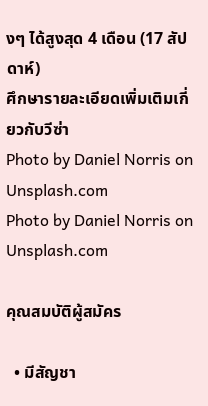งๆ ได้สูงสุด 4 เดือน (17 สัปดาห์)
ศึกษารายละเอียดเพิ่มเติมเกี่ยวกับวีซ่า
Photo by Daniel Norris on Unsplash.com
Photo by Daniel Norris on Unsplash.com

คุณสมบัติผู้สมัคร

  • มีสัญชา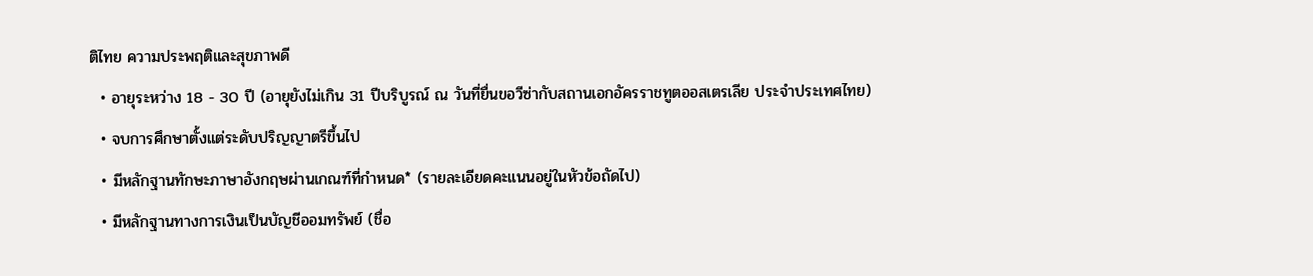ติไทย ความประพฤติและสุขภาพดี
  • อายุระหว่าง 18 - 30 ปี (อายุยังไม่เกิน 31 ปีบริบูรณ์ ณ วันที่ยื่นขอวีซ่ากับสถานเอกอัครราชทูตออสเตรเลีย ประจำประเทศไทย)
  • จบการศึกษาตั้งแต่ระดับปริญญาตรีขึ้นไป
  • มีหลักฐานทักษะภาษาอังกฤษผ่านเกณฑ์ที่กำหนด* (รายละเอียดคะแนนอยู่ในหัวข้อถัดไป)
  • มีหลักฐานทางการเงินเป็นบัญชีออมทรัพย์ (ชื่อ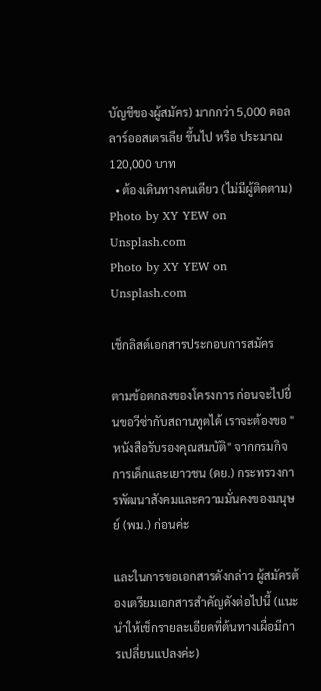บัญชีของผู้สมัคร) มากกว่า 5,000 ดอลลาร์ออสเตรเลีย ขึ้นไป หรือ ประมาณ 120,000 บาท
  • ต้องเดินทางคนเดียว (ไม่มีผู้ติดตาม)
Photo by XY YEW on Unsplash.com
Photo by XY YEW on Unsplash.com

เช็กลิสต์เอกสารประกอบการสมัคร

ตามข้อตกลงของโครงการ ก่อนจะไปยื่นขอวีซ่ากับสถานทูตได้ เราจะต้องขอ "หนังสือรับรองคุณสมบัติ" จากกรมกิจการเด็กและเยาวชน (ดย.) กระทรวงการพัฒนาสังคมและความมั่นคงของมนุษย์ (พม.) ก่อนค่ะ

และในการขอเอกสารดังกล่าว ผู้สมัครต้องเตรียมเอกสารสำคัญดังต่อไปนี้ (แนะนำให้เช็กรายละเอียดที่ต้นทางเผื่อมีการเปลี่ยนแปลงค่ะ)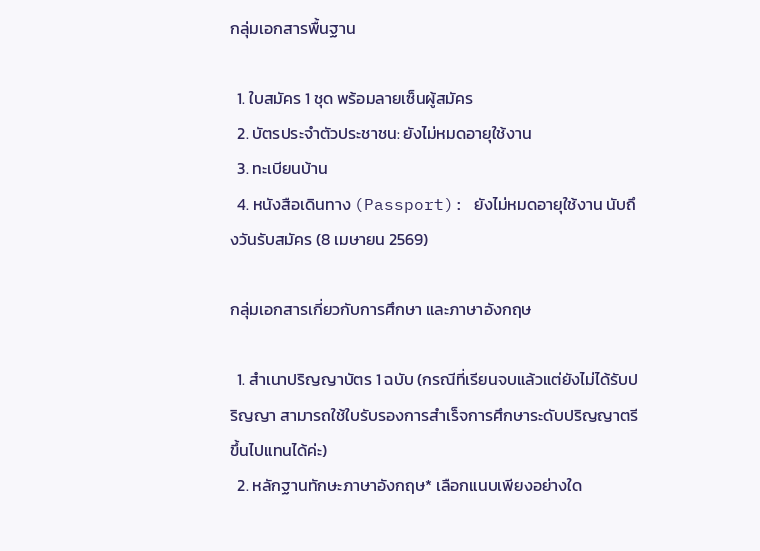กลุ่มเอกสารพื้นฐาน

  1. ใบสมัคร 1 ชุด พร้อมลายเซ็นผู้สมัคร
  2. บัตรประจำตัวประชาชน: ยังไม่หมดอายุใช้งาน
  3. ทะเบียนบ้าน
  4. หนังสือเดินทาง (Passport): ยังไม่หมดอายุใช้งาน นับถึงวันรับสมัคร (8 เมษายน 2569)

กลุ่มเอกสารเกี่ยวกับการศึกษา และภาษาอังกฤษ

  1. สำเนาปริญญาบัตร 1 ฉบับ (กรณีที่เรียนจบแล้วแต่ยังไม่ได้รับปริญญา สามารถใช้ใบรับรองการสำเร็จการศึกษาระดับปริญญาตรีขึ้นไปแทนได้ค่ะ)
  2. หลักฐานทักษะภาษาอังกฤษ* เลือกแนบเพียงอย่างใด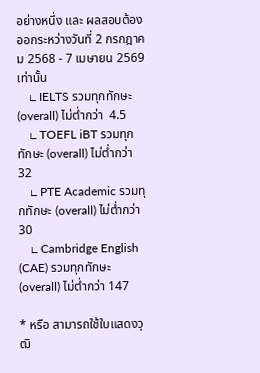อย่างหนึ่ง และ ผลสอบต้องออกระหว่างวันที่ 2 กรกฎาคม 2568 - 7 เมษายน 2569 เท่านั้น
    ∟ IELTS รวมทุกทักษะ (overall) ไม่ต่ำกว่า  4.5
    ∟ TOEFL iBT รวมทุกทักษะ (overall) ไม่ต่ำกว่า 32
    ∟ PTE Academic รวมทุกทักษะ (overall) ไม่ต่ำกว่า 30
    ∟ Cambridge English (CAE) รวมทุกทักษะ (overall) ไม่ต่ำกว่า 147

* หรือ สามารถใช้ใบแสดงวุฒิ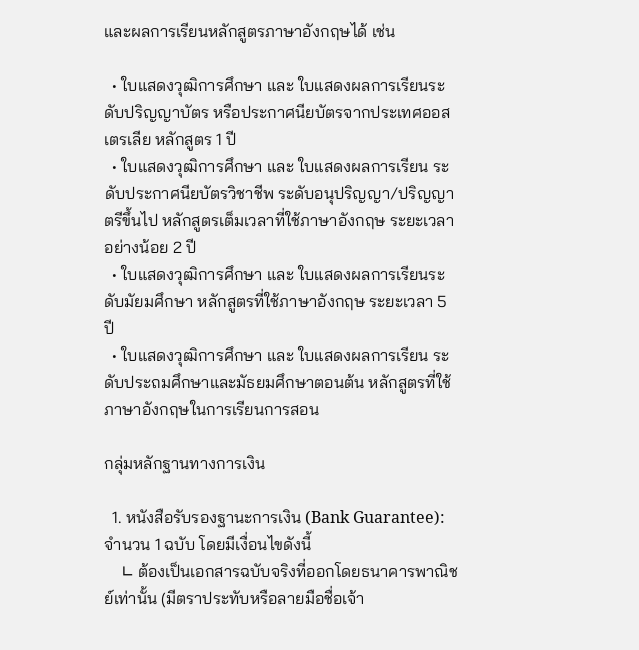และผลการเรียนหลักสูตรภาษาอังกฤษได้ เช่น

  • ใบแสดงวุฒิการศึกษา และ ใบแสดงผลการเรียนระดับปริญญาบัตร หรือประกาศนียบัตรจากประเทศออสเตรเลีย หลักสูตร 1 ปี
  • ใบแสดงวุฒิการศึกษา และ ใบแสดงผลการเรียน ระดับประกาศนียบัตรวิชาชีพ ระดับอนุปริญญา/ปริญญาตรีขึ้นไป หลักสูตรเต็มเวลาที่ใช้ภาษาอังกฤษ ระยะเวลาอย่างน้อย 2 ปี
  • ใบแสดงวุฒิการศึกษา และ ใบแสดงผลการเรียนระดับมัยมศึกษา หลักสูตรที่ใช้ภาษาอังกฤษ ระยะเวลา 5 ปี
  • ใบแสดงวุฒิการศึกษา และ ใบแสดงผลการเรียน ระดับประถมศึกษาและมัธยมศึกษาตอนต้น หลักสูตรที่ใช้ภาษาอังกฤษในการเรียนการสอน

กลุ่มหลักฐานทางการเงิน

  1. หนังสือรับรองฐานะการเงิน (Bank Guarantee): จำนวน 1 ฉบับ โดยมีเงื่อนไขดังนี้
    ∟ ต้องเป็นเอกสารฉบับจริงที่ออกโดยธนาคารพาณิชย์เท่านั้น (มีตราประทับหรือลายมือชื่อเจ้า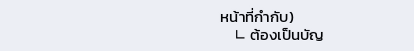หน้าที่กำกับ)
    ∟ ต้องเป็นบัญ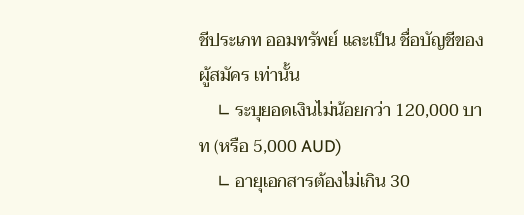ชีประเภท ออมทรัพย์ และเป็น ชื่อบัญชีของผู้สมัคร เท่านั้น
    ∟ ระบุยอดเงินไม่น้อยกว่า 120,000 บาท (หรือ 5,000 AUD)
    ∟ อายุเอกสารต้องไม่เกิน 30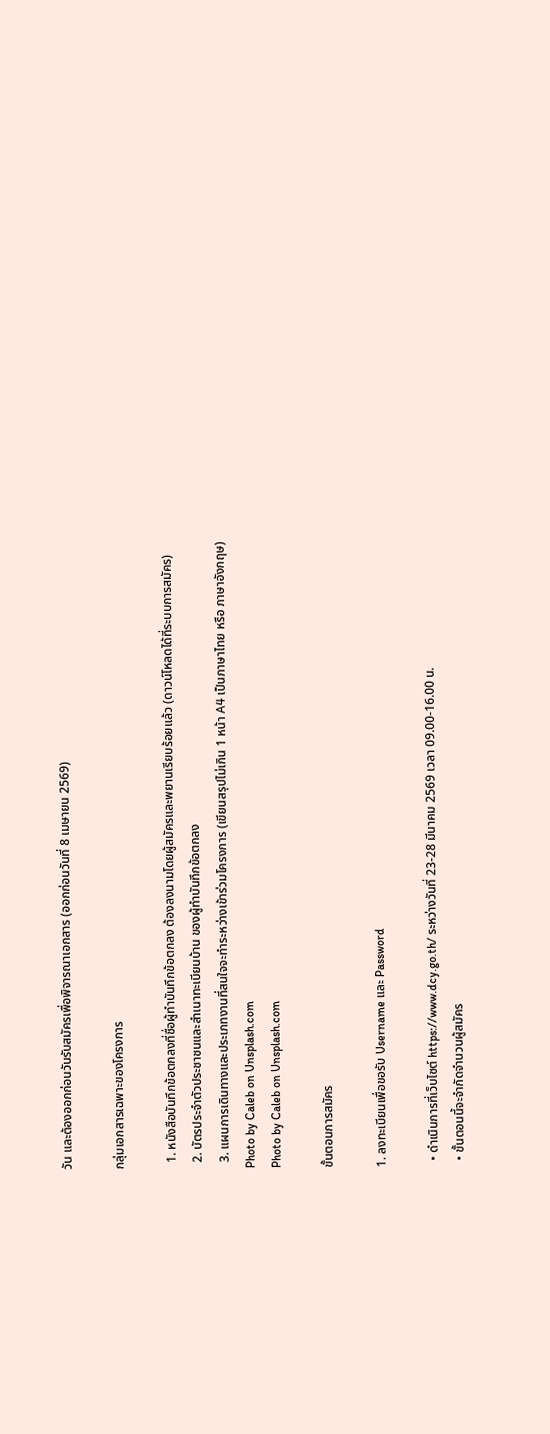วัน และต้องออกก่อนวันรับสมัครเพื่อพิจารณาเอกสาร (ออกก่อนวันที่ 8 เมษายน 2569)

กลุ่มเอกสารเฉพาะของโครงการ

  1. หนังสือบันทึกข้อตกลงที่ชื่อผู้ทำบันทึกข้อตกลง ต้องลงนามโดยผู้สมัครและพยานเรียบร้อยแล้ว (ดาวน์โหลดได้ที่ระบบการสมัคร)
  2. บัตรประจำตัวประชาชนและสำเนาทะเบียนบ้าน ของผู้ทำบันทึกข้อตกลง
  3. แผนการเดินทางและประเภทงานที่สนใจจะทำระหว่างเข้าร่วมโครงการ (เขียนสรุปไม่เกิน 1 หน้า A4 เป็นภาษาไทย หรือ ภาษาอังกฤษ)
Photo by Caleb on Unsplash.com
Photo by Caleb on Unsplash.com

ขั้นตอนการสมัคร

1. ลงทะเบียนเพื่อขอรับ Username และ Password

  • ดำเนินการที่เว็บไซต์ https://www.dcy.go.th/ ระหว่างวันที่ 23-28 มีนาคม 2569 เวลา 09.00-16.00 น.
  • ขั้นตอนนี้จะจำกัดจำนวนผู้สมัคร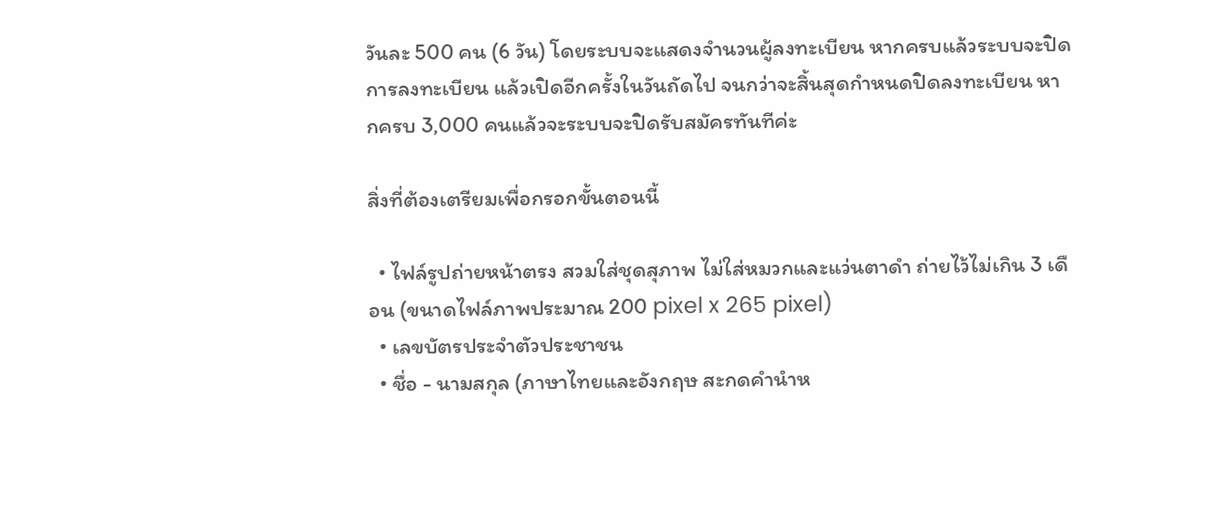วันละ 500 คน (6 วัน) โดยระบบจะแสดงจำนวนผู้ลงทะเบียน หากครบแล้วระบบจะปิดการลงทะเบียน แล้วเปิดอีกครั้งในวันถัดไป จนกว่าจะสิ้นสุดกำหนดปิดลงทะเบียน หากครบ 3,000 คนแล้วจะระบบจะปิดรับสมัครทันทีค่ะ

สิ่งที่ต้องเตรียมเพื่อกรอกขั้นตอนนี้

  • ไฟล์รูปถ่ายหน้าตรง สวมใส่ชุดสุภาพ ไม่ใส่หมวกและแว่นตาดำ ถ่ายไว้ไม่เกิน 3 เดือน (ขนาดไฟล์ภาพประมาณ 200 pixel x 265 pixel)
  • เลขบัตรประจำตัวประชาชน
  • ชื่อ - นามสกุล (ภาษาไทยและอังกฤษ สะกดคำนำห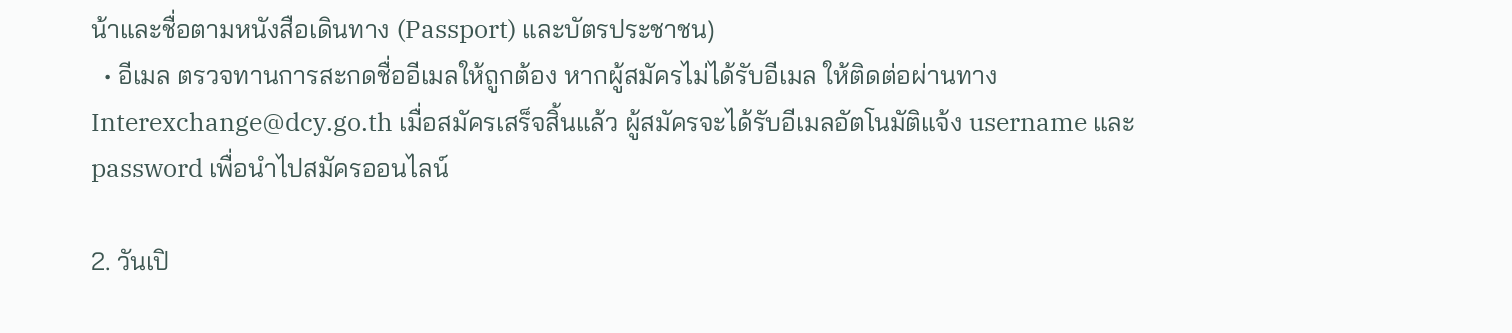น้าและชื่อตามหนังสือเดินทาง (Passport) และบัตรประชาชน)
  • อีเมล ตรวจทานการสะกดชื่ออีเมลให้ถูกต้อง หากผู้สมัครไม่ได้รับอีเมล ให้ติดต่อผ่านทาง Interexchange@dcy.go.th เมื่อสมัครเสร็จสิ้นแล้ว ผู้สมัครจะได้รับอีเมลอัตโนมัติแจ้ง username และ password เพื่อนำไปสมัครออนไลน์

2. วันเปิ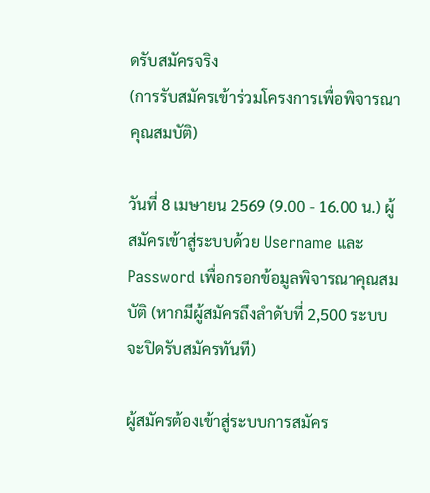ดรับสมัครจริง
(การรับสมัครเข้าร่วมโครงการเพื่อพิจารณาคุณสมบัติ)

วันที่ 8 เมษายน 2569 (9.00 - 16.00 น.) ผู้สมัครเข้าสู่ระบบด้วย Username และ Password เพื่อกรอกข้อมูลพิจารณาคุณสมบัติ (หากมีผู้สมัครถึงลำดับที่ 2,500 ระบบจะปิดรับสมัครทันที)

ผู้สมัครต้องเข้าสู่ระบบการสมัคร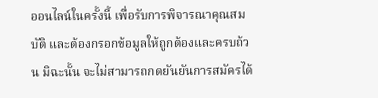ออนไลน์ในครั้งนี้ เพื่อรับการพิจารณาคุณสมบัติ และต้องกรอกข้อมูลให้ถูกต้องและครบถ้วน มิฉะนั้น จะไม่สามารถกดยันยันการสมัครได้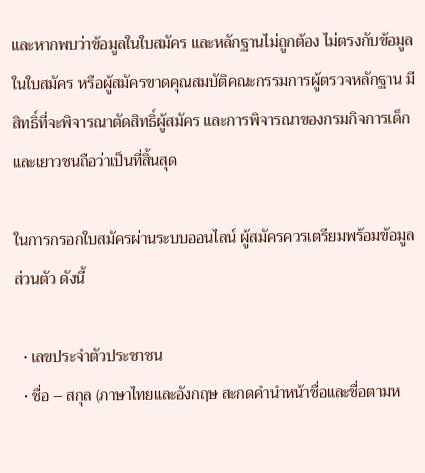และหากพบว่าข้อมูลในใบสมัคร และหลักฐานไม่ถูกต้อง ไม่ตรงกับข้อมูลในใบสมัคร หรือผู้สมัครขาดคุณสมบัติคณะกรรมการผู้ตรวจหลักฐาน มีสิทธิ์ที่จะพิจารณาตัดสิทธิ์ผู้สมัคร และการพิจารณาของกรมกิจการเด็กและเยาวชนถือว่าเป็นที่สิ้นสุด

ในการกรอกใบสมัครผ่านระบบออนไลน์ ผู้สมัครควรเตรียมพร้อมข้อมูลส่วนตัว ดังนี้

  • เลขประจำตัวประชาชน
  • ชื่อ – สกุล (ภาษาไทยและอังกฤษ สะกดคำนำหน้าชื่อและชื่อตามห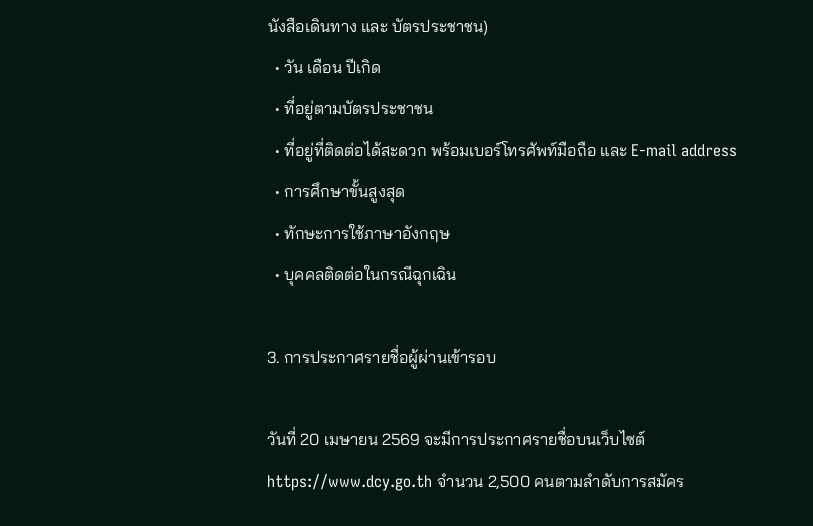นังสือเดินทาง และ บัตรประชาชน)
  • วัน เดือน ปีเกิด
  • ที่อยู่ตามบัตรประชาชน
  • ที่อยู่ที่ติดต่อได้สะดวก พร้อมเบอร์โทรศัพท์มือถือ และ E-mail address
  • การศึกษาขั้นสูงสุด
  • ทักษะการใช้ภาษาอังกฤษ
  • บุคคลติดต่อในกรณีฉุกเฉิน

3. การประกาศรายชื่อผู้ผ่านเข้ารอบ

วันที่ 20 เมษายน 2569 จะมีการประกาศรายชื่อบนเว็บไซต์ https://www.dcy.go.th จำนวน 2,500 คนตามลำดับการสมัคร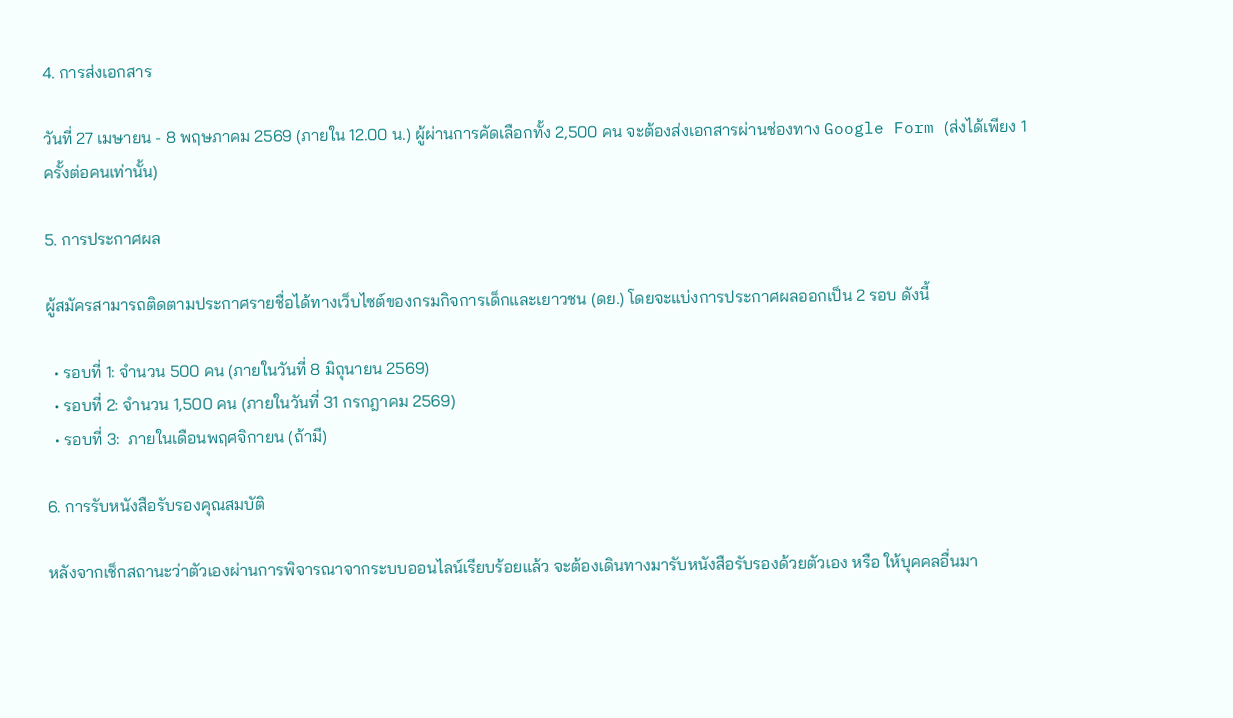4. การส่งเอกสาร

วันที่ 27 เมษายน - 8 พฤษภาคม 2569 (ภายใน 12.00 น.) ผู้ผ่านการคัดเลือกทั้ง 2,500 คน จะต้องส่งเอกสารผ่านช่องทาง Google Form (ส่งได้เพียง 1 ครั้งต่อคนเท่านั้น)

5. การประกาศผล

ผู้สมัครสามารถติดตามประกาศรายชื่อได้ทางเว็บไซต์ของกรมกิจการเด็กและเยาวชน (ดย.) โดยจะแบ่งการประกาศผลออกเป็น 2 รอบ ดังนี้

  • รอบที่ 1: จำนวน 500 คน (ภายในวันที่ 8 มิถุนายน 2569)
  • รอบที่ 2: จำนวน 1,500 คน (ภายในวันที่ 31 กรกฎาคม 2569)
  • รอบที่ 3:  ภายในเดือนพฤศจิกายน (ถ้ามี)

6. การรับหนังสือรับรองคุณสมบัติ

หลังจากเช็กสถานะว่าตัวเองผ่านการพิจารณาจากระบบออนไลน์เรียบร้อยแล้ว จะต้องเดินทางมารับหนังสือรับรองด้วยตัวเอง หรือ ให้บุคคลอื่นมา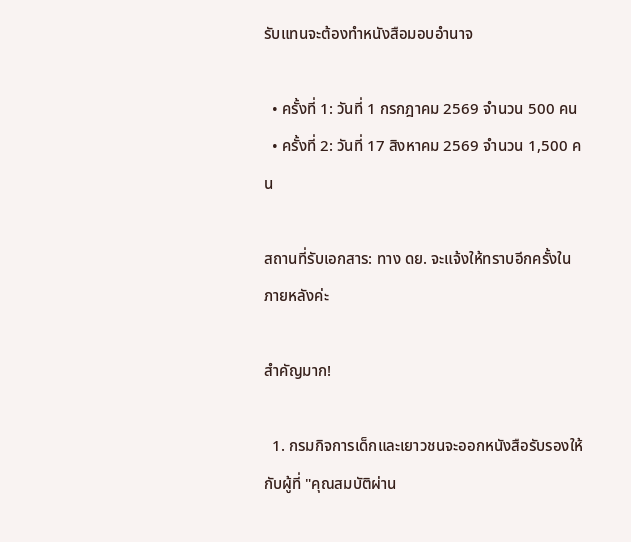รับแทนจะต้องทำหนังสือมอบอำนาจ

  • ครั้งที่ 1: วันที่ 1 กรกฎาคม 2569 จำนวน 500 คน
  • ครั้งที่ 2: วันที่ 17 สิงหาคม 2569 จำนวน 1,500 คน

สถานที่รับเอกสาร: ทาง ดย. จะแจ้งให้ทราบอีกครั้งในภายหลังค่ะ

สำคัญมาก!

  1. กรมกิจการเด็กและเยาวชนจะออกหนังสือรับรองให้กับผู้ที่ "คุณสมบัติผ่าน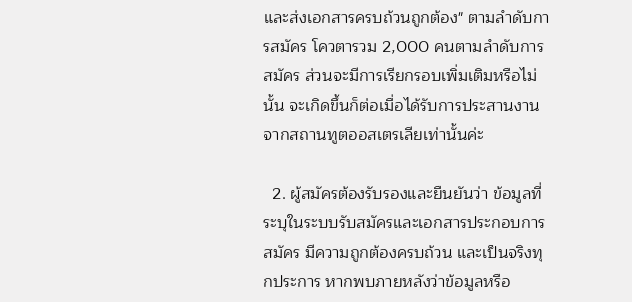และส่งเอกสารครบถ้วนถูกต้อง" ตามลำดับการสมัคร โควตารวม 2,000 คนตามลำดับการสมัคร ส่วนจะมีการเรียกรอบเพิ่มเติมหรือไม่นั้น จะเกิดขึ้นก็ต่อเมื่อได้รับการประสานงานจากสถานทูตออสเตรเลียเท่านั้นค่ะ

  2. ผู้สมัครต้องรับรองและยืนยันว่า ข้อมูลที่ระบุในระบบรับสมัครและเอกสารประกอบการสมัคร มีความถูกต้องครบถ้วน และเป็นจริงทุกประการ หากพบภายหลังว่าข้อมูลหรือ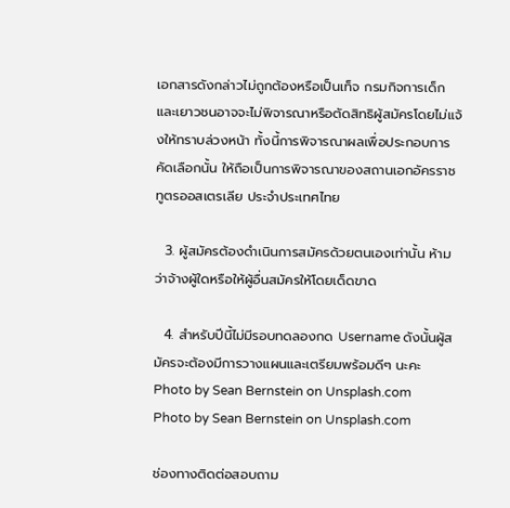เอกสารดังกล่าวไม่ถูกต้องหรือเป็นเท็จ กรมกิจการเด็กและเยาวชนอาจจะไม่พิจารณาหรือตัดสิทธิผู้สมัครโดยไม่แจ้งให้ทราบล่วงหน้า ทั้งนี้การพิจารณาผลเพื่อประกอบการคัดเลือกนั้น ให้ถือเป็นการพิจารณาของสถานเอกอัครราชทูตรออสเตรเลีย ประจำประเทศไทย

  3. ผู้สมัครต้องดำเนินการสมัครด้วยตนเองเท่านั้น ห้ามว่าจ้างผู้ใดหรือให้ผู้อื่นสมัครให้โดยเด็ดขาด

  4. สำหรับปีนี้ไม่มีรอบทดลองกด Username ดังนั้นผู้สมัครจะต้องมีการวางแผนและเตรียมพร้อมดีๆ นะคะ
Photo by Sean Bernstein on Unsplash.com
Photo by Sean Bernstein on Unsplash.com

ช่องทางติดต่อสอบถาม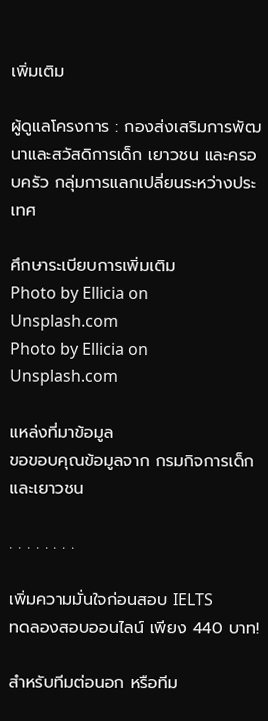เพิ่มเติม

ผู้ดูแลโครงการ : กองส่งเสริมการพัฒนาและสวัสดิการเด็ก เยาวชน และครอบครัว กลุ่มการแลกเปลี่ยนระหว่างประเทศ

ศึกษาระเบียบการเพิ่มเติม
Photo by Ellicia on Unsplash.com
Photo by Ellicia on Unsplash.com

แหล่งที่มาข้อมูล
ขอขอบคุณข้อมูลจาก กรมกิจการเด็กและเยาวชน

. . . . . . . .

เพิ่มความมั่นใจก่อนสอบ IELTS
ทดลองสอบออนไลน์ เพียง 440 บาท!

สำหรับทีมต่อนอก หรือทีม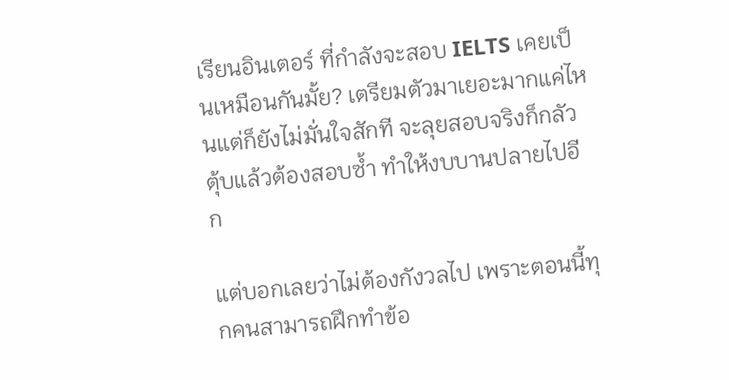เรียนอินเตอร์ ที่กำลังจะสอบ IELTS เคยเป็นเหมือนกันมั้ย? เตรียมตัวมาเยอะมากแค่ไหนแต่ก็ยังไม่มั่นใจสักที จะลุยสอบจริงก็กลัวตุ้บแล้วต้องสอบซ้ำ ทำให้งบบานปลายไปอีก

แต่บอกเลยว่าไม่ต้องกังวลไป เพราะตอนนี้ทุกคนสามารถฝึกทำข้อ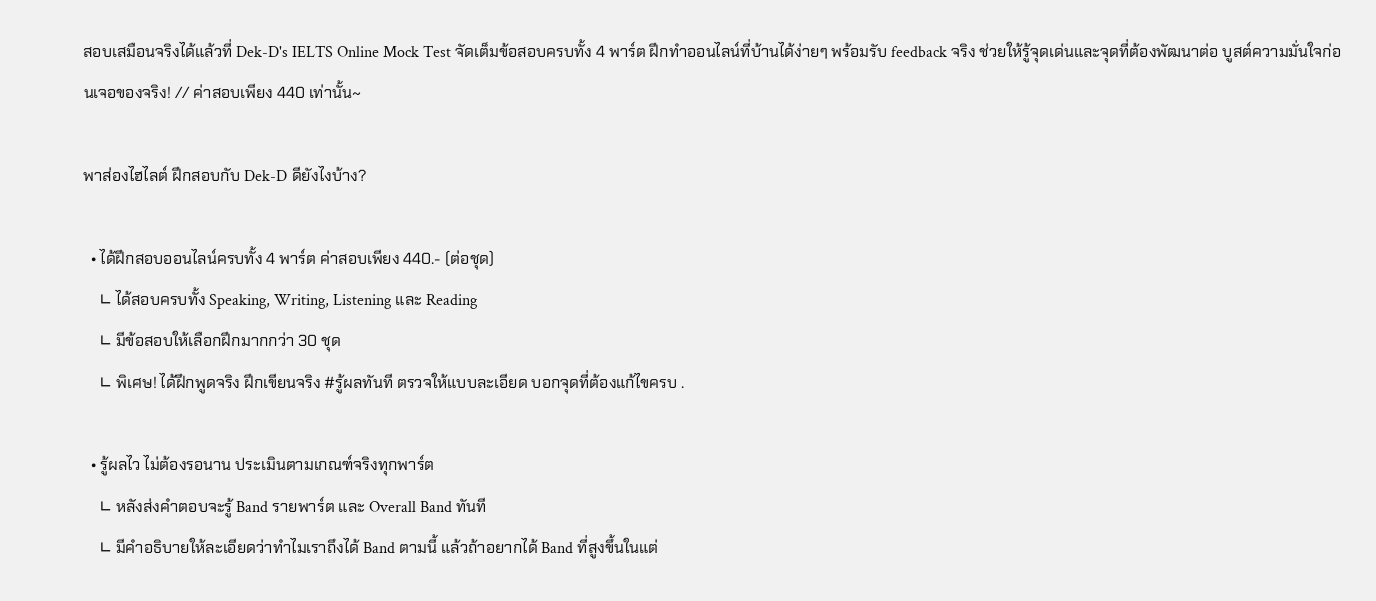สอบเสมือนจริงได้แล้วที่ Dek-D's IELTS Online Mock Test จัดเต็มข้อสอบครบทั้ง 4 พาร์ต ฝึกทำออนไลน์ที่บ้านได้ง่ายๆ พร้อมรับ feedback จริง ช่วยให้รู้จุดเด่นและจุดที่ต้องพัฒนาต่อ บูสต์ความมั่นใจก่อนเจอของจริง! // ค่าสอบเพียง 440 เท่านั้น~

พาส่องไฮไลต์ ฝึกสอบกับ Dek-D ดียังไงบ้าง?

  • ได้ฝึกสอบออนไลน์ครบทั้ง 4 พาร์ต ค่าสอบเพียง 440.- (ต่อชุด)
    ∟ ได้สอบครบทั้ง Speaking, Writing, Listening และ Reading
    ∟ มีข้อสอบให้เลือกฝึกมากกว่า 30 ชุด
    ∟ พิเศษ! ได้ฝึกพูดจริง ฝึกเขียนจริง #รู้ผลทันที ตรวจให้แบบละเอียด บอกจุดที่ต้องแก้ไขครบ .

  • รู้ผลไว ไม่ต้องรอนาน ประเมินตามเกณฑ์จริงทุกพาร์ต
    ∟ หลังส่งคำตอบจะรู้ Band รายพาร์ต และ Overall Band ทันที
    ∟ มีคำอธิบายให้ละเอียดว่าทำไมเราถึงได้ Band ตามนี้ แล้วถ้าอยากได้ Band ที่สูงขึ้นในแต่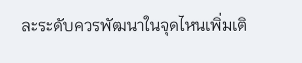ละระดับควรพัฒนาในจุดไหนเพิ่มเติ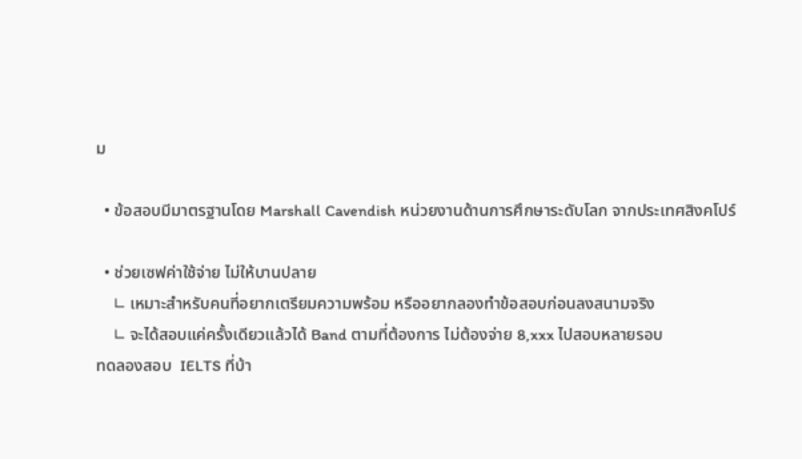ม

  • ข้อสอบมีมาตรฐานโดย Marshall Cavendish หน่วยงานด้านการศึกษาระดับโลก จากประเทศสิงคโปร์

  • ช่วยเซฟค่าใช้จ่าย ไม่ให้บานปลาย
    ∟ เหมาะสำหรับคนที่อยากเตรียมความพร้อม หรืออยากลองทำข้อสอบก่อนลงสนามจริง
    ∟ จะได้สอบแค่ครั้งเดียวแล้วได้ Band ตามที่ต้องการ ไม่ต้องจ่าย 8,xxx ไปสอบหลายรอบ
ทดลองสอบ  IELTS ที่บ้า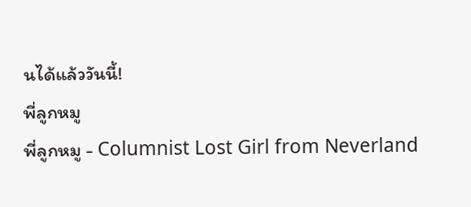นได้แล้ววันนี้!
พี่ลูกหมู
พี่ลูกหมู - Columnist Lost Girl from Neverland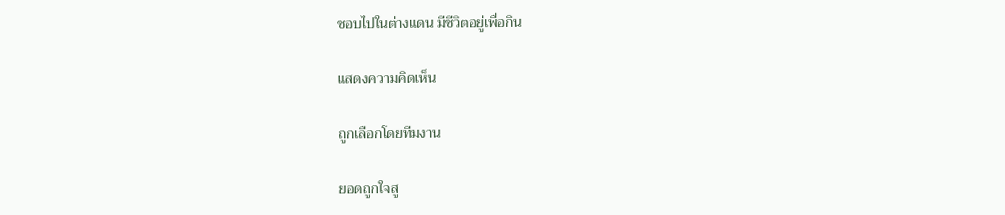ชอบไปในต่างแดน มีชีวิตอยู่เพื่อกิน

แสดงความคิดเห็น

ถูกเลือกโดยทีมงาน

ยอดถูกใจสู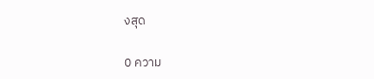งสุด

0 ความ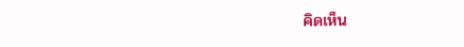คิดเห็น